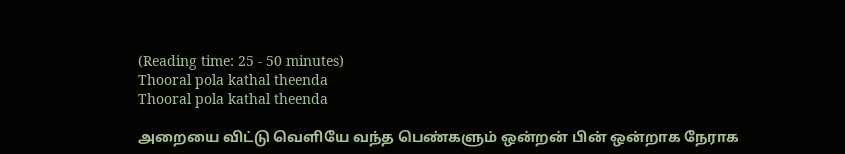(Reading time: 25 - 50 minutes)
Thooral pola kathal theenda
Thooral pola kathal theenda

அறையை விட்டு வெளியே வந்த பெண்களும் ஒன்றன் பின் ஒன்றாக நேராக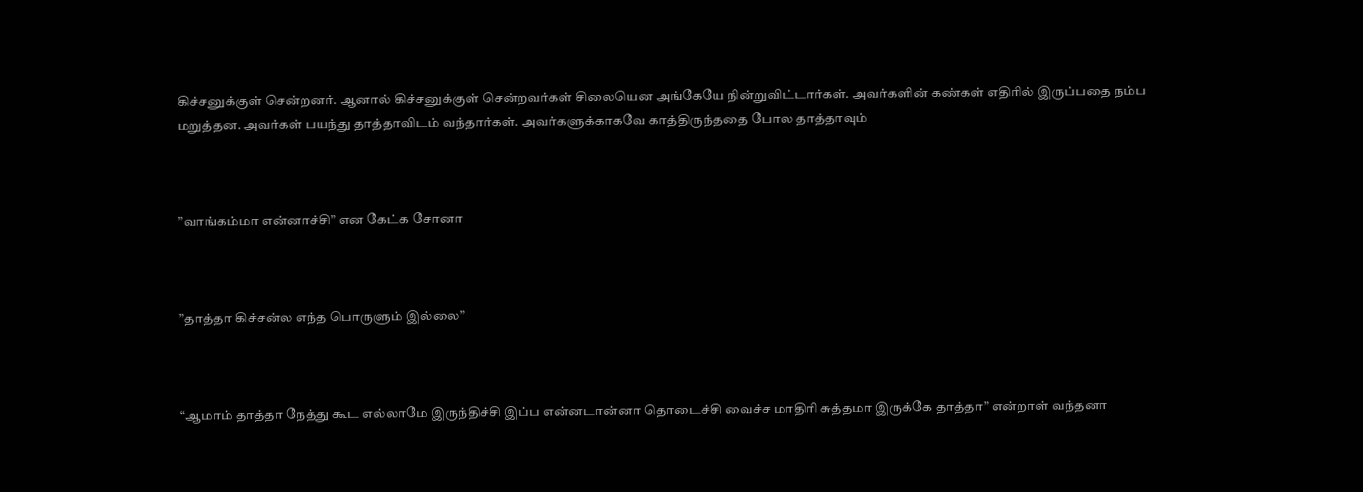கிச்சனுக்குள் சென்றனர். ஆனால் கிச்சனுக்குள் சென்றவர்கள் சிலையென அங்கேயே நின்றுவிட்டார்கள். அவர்களின் கண்கள் எதிரில் இருப்பதை நம்ப மறுத்தன. அவர்கள் பயந்து தாத்தாவிடம் வந்தார்கள். அவர்களுக்காகவே காத்திருந்ததை போல தாத்தாவும்



”வாங்கம்மா என்னாச்சி” என கேட்க சோனா



”தாத்தா கிச்சன்ல எந்த பொருளும் இல்லை”



“ஆமாம் தாத்தா நேத்து கூட எல்லாமே இருந்திச்சி இப்ப என்னடான்னா தொடைச்சி வைச்ச மாதிரி சுத்தமா இருக்கே தாத்தா” என்றாள் வந்தனா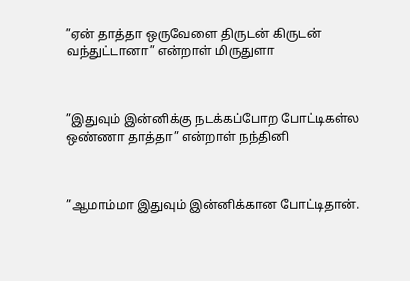”ஏன் தாத்தா ஒருவேளை திருடன் கிருடன் வந்துட்டானா” என்றாள் மிருதுளா



”இதுவும் இன்னிக்கு நடக்கப்போற போட்டிகள்ல ஒண்ணா தாத்தா” என்றாள் நந்தினி



”ஆமாம்மா இதுவும் இன்னிக்கான போட்டிதான்.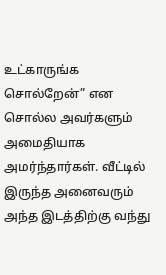உட்காருங்க சொல்றேன்” என சொல்ல அவர்களும் அமைதியாக அமர்ந்தார்கள். வீட்டில் இருந்த அனைவரும் அந்த இடத்திற்கு வந்து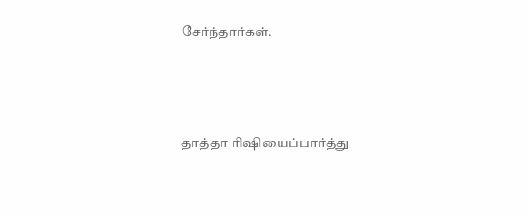சேர்ந்தார்கள்.



தாத்தா ரிஷியைப்பார்த்து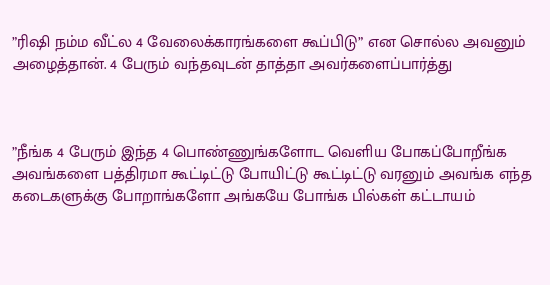”ரிஷி நம்ம வீட்ல 4 வேலைக்காரங்களை கூப்பிடு” என சொல்ல அவனும் அழைத்தான். 4 பேரும் வந்தவுடன் தாத்தா அவர்களைப்பார்த்து



”நீங்க 4 பேரும் இந்த 4 பொண்ணுங்களோட வெளிய போகப்போறீங்க அவங்களை பத்திரமா கூட்டிட்டு போயிட்டு கூட்டிட்டு வரனும் அவங்க எந்த கடைகளுக்கு போறாங்களோ அங்கயே போங்க பில்கள் கட்டாயம்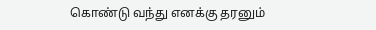கொண்டு வந்து எனக்கு தரனும்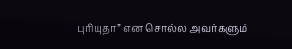புரியுதா” என சொல்ல அவர்களும்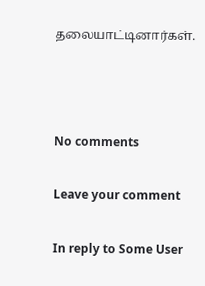தலையாட்டினார்கள்.



No comments

Leave your comment

In reply to Some User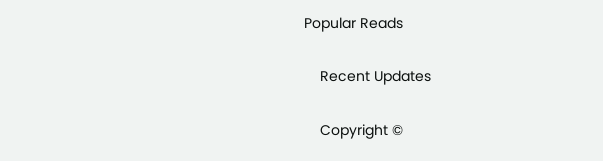Popular Reads

    Recent Updates

    Copyright ©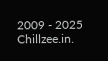2009 - 2025 Chillzee.in.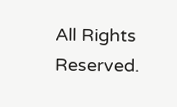All Rights Reserved.